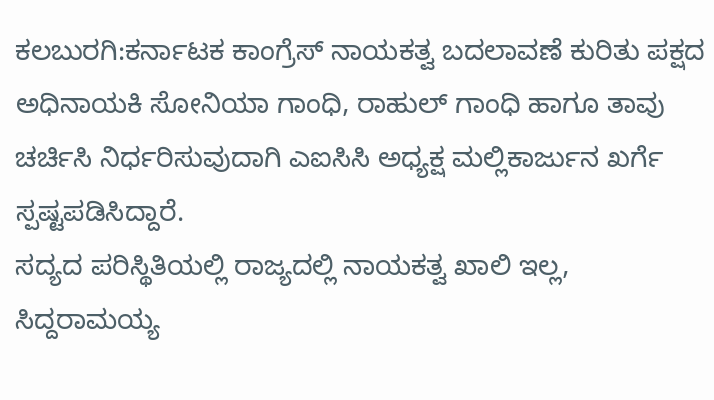ಕಲಬುರಗಿ:ಕರ್ನಾಟಕ ಕಾಂಗ್ರೆಸ್ ನಾಯಕತ್ವ ಬದಲಾವಣೆ ಕುರಿತು ಪಕ್ಷದ ಅಧಿನಾಯಕಿ ಸೋನಿಯಾ ಗಾಂಧಿ, ರಾಹುಲ್ ಗಾಂಧಿ ಹಾಗೂ ತಾವು ಚರ್ಚಿಸಿ ನಿರ್ಧರಿಸುವುದಾಗಿ ಎಐಸಿಸಿ ಅಧ್ಯಕ್ಷ ಮಲ್ಲಿಕಾರ್ಜುನ ಖರ್ಗೆ ಸ್ಪಷ್ಟಪಡಿಸಿದ್ದಾರೆ.
ಸದ್ಯದ ಪರಿಸ್ಥಿತಿಯಲ್ಲಿ ರಾಜ್ಯದಲ್ಲಿ ನಾಯಕತ್ವ ಖಾಲಿ ಇಲ್ಲ, ಸಿದ್ದರಾಮಯ್ಯ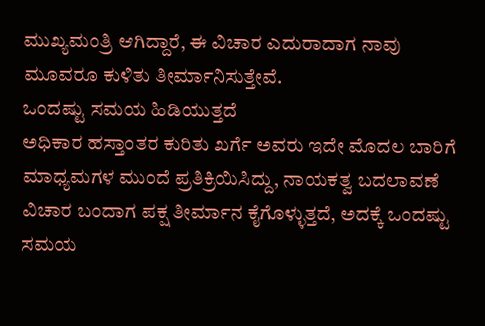ಮುಖ್ಯಮಂತ್ರಿ ಆಗಿದ್ದಾರೆ, ಈ ವಿಚಾರ ಎದುರಾದಾಗ ನಾವು ಮೂವರೂ ಕುಳಿತು ತೀರ್ಮಾನಿಸುತ್ತೇವೆ.
ಒಂದಷ್ಟು ಸಮಯ ಹಿಡಿಯುತ್ತದೆ
ಅಧಿಕಾರ ಹಸ್ತಾಂತರ ಕುರಿತು ಖರ್ಗೆ ಅವರು ಇದೇ ಮೊದಲ ಬಾರಿಗೆ ಮಾಧ್ಯಮಗಳ ಮುಂದೆ ಪ್ರತಿಕ್ರಿಯಿಸಿದ್ದು, ನಾಯಕತ್ವ ಬದಲಾವಣೆ ವಿಚಾರ ಬಂದಾಗ ಪಕ್ಷ ತೀರ್ಮಾನ ಕೈಗೊಳ್ಳುತ್ತದೆ, ಅದಕ್ಕೆ ಒಂದಷ್ಟು ಸಮಯ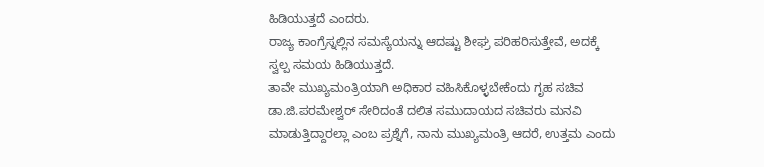ಹಿಡಿಯುತ್ತದೆ ಎಂದರು.
ರಾಜ್ಯ ಕಾಂಗ್ರೆಸ್ನಲ್ಲಿನ ಸಮಸ್ಯೆಯನ್ನು ಆದಷ್ಟು ಶೀಘ್ರ ಪರಿಹರಿಸುತ್ತೇವೆ, ಅದಕ್ಕೆ ಸ್ವಲ್ಪ ಸಮಯ ಹಿಡಿಯುತ್ತದೆ.
ತಾವೇ ಮುಖ್ಯಮಂತ್ರಿಯಾಗಿ ಅಧಿಕಾರ ವಹಿಸಿಕೊಳ್ಳಬೇಕೆಂದು ಗೃಹ ಸಚಿವ ಡಾ.ಜಿ.ಪರಮೇಶ್ವರ್ ಸೇರಿದಂತೆ ದಲಿತ ಸಮುದಾಯದ ಸಚಿವರು ಮನವಿ ಮಾಡುತ್ತಿದ್ದಾರಲ್ಲಾ ಎಂಬ ಪ್ರಶ್ನೆಗೆ, ನಾನು ಮುಖ್ಯಮಂತ್ರಿ ಆದರೆ, ಉತ್ತಮ ಎಂದು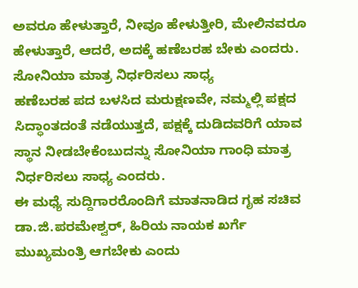ಅವರೂ ಹೇಳುತ್ತಾರೆ, ನೀವೂ ಹೇಳುತ್ತೀರಿ, ಮೇಲಿನವರೂ ಹೇಳುತ್ತಾರೆ, ಆದರೆ, ಅದಕ್ಕೆ ಹಣೆಬರಹ ಬೇಕು ಎಂದರು.
ಸೋನಿಯಾ ಮಾತ್ರ ನಿರ್ಧರಿಸಲು ಸಾಧ್ಯ
ಹಣೆಬರಹ ಪದ ಬಳಸಿದ ಮರುಕ್ಷಣವೇ, ನಮ್ಮಲ್ಲಿ ಪಕ್ಷದ ಸಿದ್ಧಾಂತದಂತೆ ನಡೆಯುತ್ತದೆ, ಪಕ್ಷಕ್ಕೆ ದುಡಿದವರಿಗೆ ಯಾವ ಸ್ಥಾನ ನೀಡಬೇಕೆಂಬುದನ್ನು ಸೋನಿಯಾ ಗಾಂಧಿ ಮಾತ್ರ ನಿರ್ಧರಿಸಲು ಸಾಧ್ಯ ಎಂದರು.
ಈ ಮಧ್ಯೆ ಸುದ್ದಿಗಾರರೊಂದಿಗೆ ಮಾತನಾಡಿದ ಗೃಹ ಸಚಿವ ಡಾ.ಜಿ.ಪರಮೇಶ್ವರ್, ಹಿರಿಯ ನಾಯಕ ಖರ್ಗೆ ಮುಖ್ಯಮಂತ್ರಿ ಆಗಬೇಕು ಎಂದು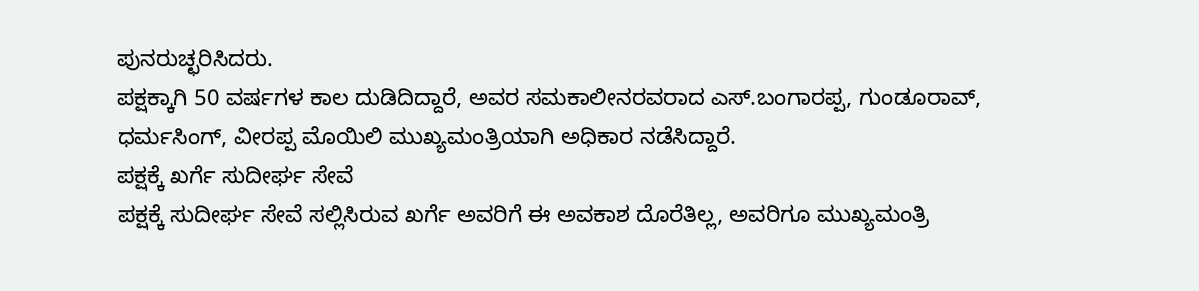ಪುನರುಚ್ಛರಿಸಿದರು.
ಪಕ್ಷಕ್ಕಾಗಿ 50 ವರ್ಷಗಳ ಕಾಲ ದುಡಿದಿದ್ದಾರೆ, ಅವರ ಸಮಕಾಲೀನರವರಾದ ಎಸ್.ಬಂಗಾರಪ್ಪ, ಗುಂಡೂರಾವ್, ಧರ್ಮಸಿಂಗ್, ವೀರಪ್ಪ ಮೊಯಿಲಿ ಮುಖ್ಯಮಂತ್ರಿಯಾಗಿ ಅಧಿಕಾರ ನಡೆಸಿದ್ದಾರೆ.
ಪಕ್ಷಕ್ಕೆ ಖರ್ಗೆ ಸುದೀರ್ಘ ಸೇವೆ
ಪಕ್ಷಕ್ಕೆ ಸುದೀರ್ಘ ಸೇವೆ ಸಲ್ಲಿಸಿರುವ ಖರ್ಗೆ ಅವರಿಗೆ ಈ ಅವಕಾಶ ದೊರೆತಿಲ್ಲ, ಅವರಿಗೂ ಮುಖ್ಯಮಂತ್ರಿ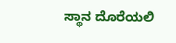ಸ್ಥಾನ ದೊರೆಯಲಿ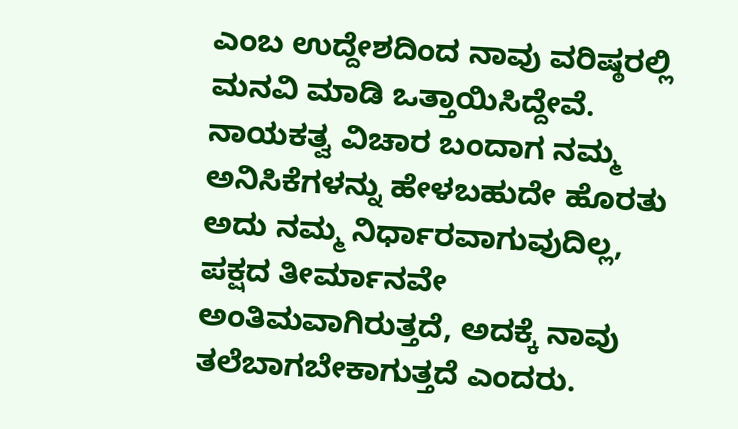ಎಂಬ ಉದ್ದೇಶದಿಂದ ನಾವು ವರಿಷ್ಠರಲ್ಲಿ ಮನವಿ ಮಾಡಿ ಒತ್ತಾಯಿಸಿದ್ದೇವೆ.
ನಾಯಕತ್ವ ವಿಚಾರ ಬಂದಾಗ ನಮ್ಮ ಅನಿಸಿಕೆಗಳನ್ನು ಹೇಳಬಹುದೇ ಹೊರತು ಅದು ನಮ್ಮ ನಿರ್ಧಾರವಾಗುವುದಿಲ್ಲ, ಪಕ್ಷದ ತೀರ್ಮಾನವೇ ಅಂತಿಮವಾಗಿರುತ್ತದೆ, ಅದಕ್ಕೆ ನಾವು ತಲೆಬಾಗಬೇಕಾಗುತ್ತದೆ ಎಂದರು.